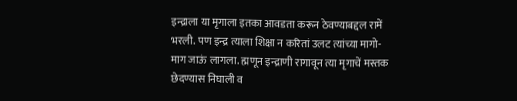इन्द्राला या मृगाला इतका आवडता करून ठेवण्याबद्दल रामें
भरली. पण इन्द्र त्याला शिक्षा न करितां उलट त्यांच्या मागो-
माग जाऊं लागला. ह्मणून इन्द्राणी रागावून त्या मृगाचें मस्तक
छेदण्यास निघाली व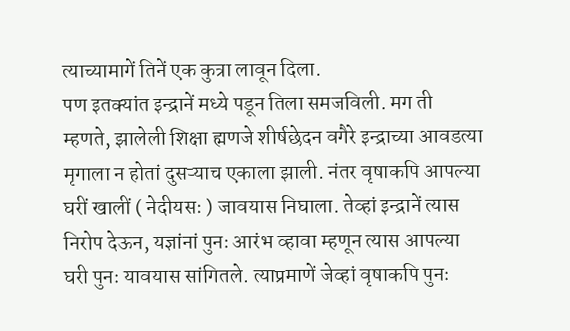त्याच्यामागें तिनें एक कुत्रा लावून दिला.
पण इतक्यांत इन्द्रानें मध्ये पडून तिला समजविली. मग ती
म्हणते, झालेली शिक्षा ह्मणजे शीर्षछेदन वगैरे इन्द्राच्या आवडत्या
मृगाला न होतां दुसऱ्याच एकाला झाली. नंतर वृषाकपि आपल्या
घरीं खालीं ( नेदीयसः ) जावयास निघाला. तेव्हां इन्द्रानें त्यास
निरोप देऊन, यज्ञांनां पुनः आरंभ व्हावा म्हणून त्यास आपल्या
घरी पुनः यावयास सांगितले. त्याप्रमाणें जेव्हां वृषाकपि पुनः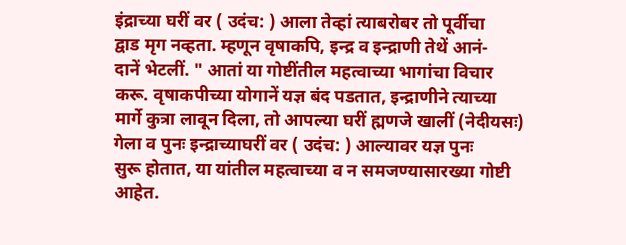इंद्राच्या घरीं वर ( उदंच: ) आला तेव्हां त्याबरोबर तो पूर्वीचा
द्वाड मृग नव्हता. म्हणून वृषाकपि, इन्द्र व इन्द्राणी तेथें आनं-
दानें भेटलीं. " आतां या गोष्टींतील महत्वाच्या भागांचा विचार
करू. वृषाकपीच्या योगानें यज्ञ बंद पडतात, इन्द्राणीने त्याच्या
मार्गे कुत्रा लावून दिला, तो आपल्या घरीं ह्मणजे खालीं (नेदीयसः)
गेला व पुनः इन्द्राच्याघरीं वर ( उदंच: ) आल्यावर यज्ञ पुनः
सुरू होतात, या यांतील महत्वाच्या व न समजण्यासारख्या गोष्टी
आहेत.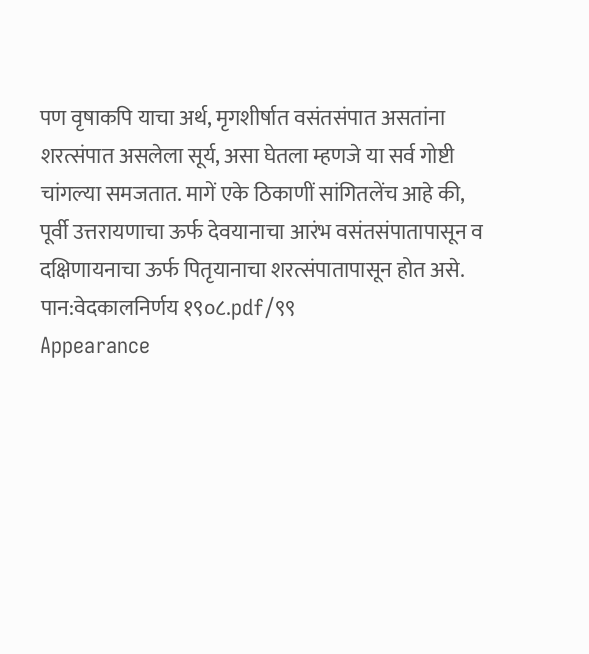पण वृषाकपि याचा अर्थ, मृगशीर्षात वसंतसंपात असतांना
शरत्संपात असलेला सूर्य, असा घेतला म्हणजे या सर्व गोष्टी
चांगल्या समजतात. मागें एके ठिकाणीं सांगितलेंच आहे की,
पूर्वी उत्तरायणाचा ऊर्फ देवयानाचा आरंभ वसंतसंपातापासून व
दक्षिणायनाचा ऊर्फ पितृयानाचा शरत्संपातापासून होत असे.
पान:वेदकालनिर्णय १९०८.pdf/९९
Appearance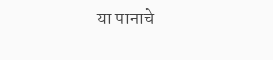या पानाचे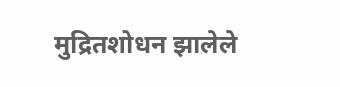मुद्रितशोधन झालेले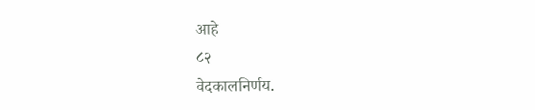आहे
८२
वेदकालनिर्णय.